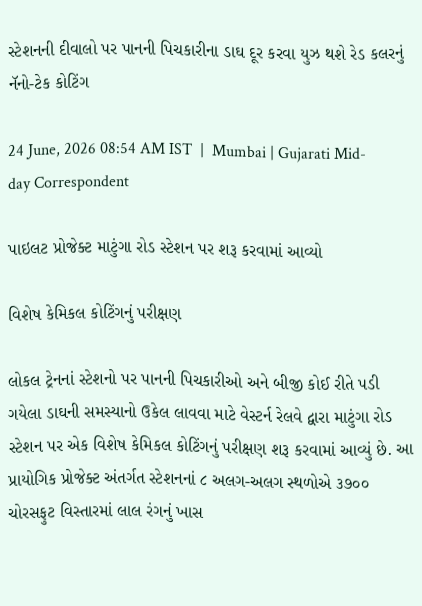સ્ટેશનની દીવાલો પર પાનની પિચકારીના ડાઘ દૂર કરવા યુઝ થશે રેડ કલરનું નૅનો-ટેક કોટિંગ

24 June, 2026 08:54 AM IST  |  Mumbai | Gujarati Mid-day Correspondent

પાઇલટ પ્રોજેક્ટ માટુંગા રોડ સ્ટેશન પર શરૂ કરવામાં આવ્યો

વિશેષ કેમિકલ કોટિંગનું પરીક્ષણ

લોકલ ટ્રેનનાં સ્ટેશનો પર પાનની પિચકારીઓ અને બીજી કોઈ રીતે પડી ગયેલા ડાઘની સમસ્યાનો ઉકેલ લાવવા માટે વેસ્ટર્ન રેલવે દ્વારા માટુંગા રોડ સ્ટેશન પર એક વિશેષ કેમિકલ કોટિંગનું પરીક્ષણ શરૂ કરવામાં આવ્યું છે. આ પ્રાયોગિક પ્રોજેક્ટ અંતર્ગત સ્ટેશનનાં ૮ અલગ-અલગ સ્થળોએ ૩૭૦૦ ચોરસફુટ વિસ્તારમાં લાલ રંગનું ખાસ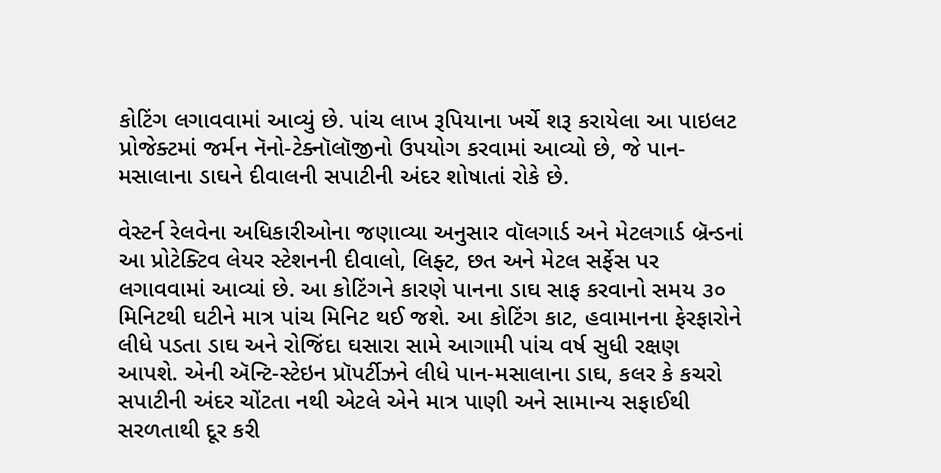કોટિંગ લગાવવામાં આવ્યું છે. પાંચ લાખ રૂપિયાના ખર્ચે શરૂ કરાયેલા આ પાઇલટ પ્રોજેક્ટમાં જર્મન નૅનો-ટેક્નૉલૉજીનો ઉપયોગ કરવામાં આવ્યો છે, જે પાન-મસાલાના ડાઘને દીવાલની સપાટીની અંદર શોષાતાં રોકે છે.

વેસ્ટર્ન રેલવેના અધિકારીઓના જણાવ્યા અનુસાર વૉલગાર્ડ અને મેટલગાર્ડ બ્રૅન્ડનાં આ પ્રોટેક્ટિવ લેયર સ્ટેશનની દીવાલો, લિફ્ટ, છત અને મેટલ સર્ફેસ પર લગાવવામાં આવ્યાં છે. આ કોટિંગને કારણે પાનના ડાઘ સાફ કરવાનો સમય ૩૦ મિનિટથી ઘટીને માત્ર પાંચ મિનિટ થઈ જશે. આ કોટિંગ કાટ, હવામાનના ફેરફારોને લીધે પડતા ડાઘ અને રોજિંદા ઘસારા સામે આગામી પાંચ વર્ષ સુધી રક્ષણ આપશે. એની ઍન્ટિ-સ્ટેઇન પ્રૉપર્ટીઝને લીધે પાન-મસાલાના ડાઘ, કલર કે કચરો સપાટીની અંદર ચોંટતા નથી એટલે એને માત્ર પાણી અને સામાન્ય સફાઈથી સરળતાથી દૂર કરી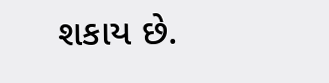શકાય છે.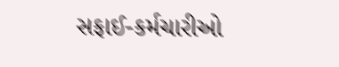સફાઈ-કર્મચારીઓ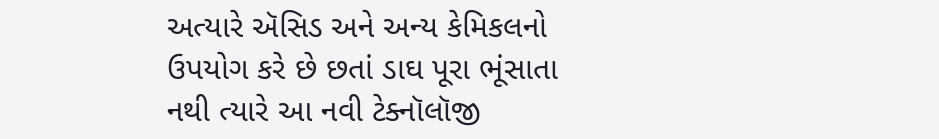અત્યારે ઍસિડ અને અન્ય કેમિકલનો ઉપયોગ કરે છે છતાં ડાઘ પૂરા ભૂંસાતા નથી ત્યારે આ નવી ટેક્નૉલૉજી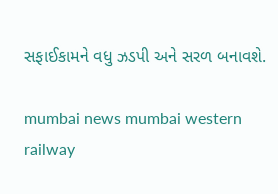સફાઈકામને વધુ ઝડપી અને સરળ બનાવશે.

mumbai news mumbai western railway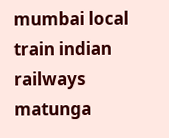mumbai local train indian railways matunga